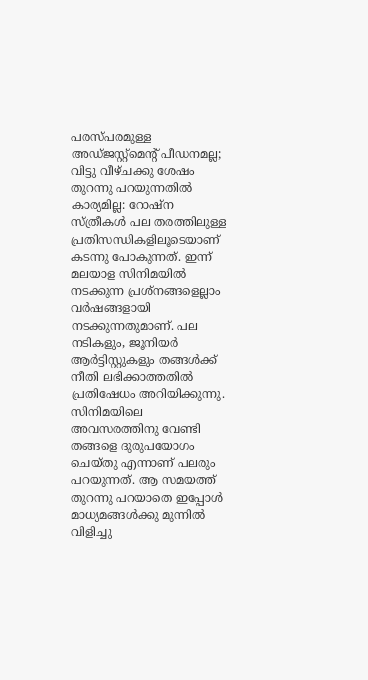പരസ്പരമുള്ള അഡ്ജസ്റ്റ്മെന്റ് പീഡനമല്ല; വിട്ടു വീഴ്ചക്കു ശേഷം തുറന്നു പറയുന്നതിൽ കാര്യമില്ല: റോഷ്ന
സ്ത്രീകൾ പല തരത്തിലുള്ള പ്രതിസന്ധികളിലൂടെയാണ് കടന്നു പോകുന്നത്. ഇന്ന് മലയാള സിനിമയിൽ നടക്കുന്ന പ്രശ്നങ്ങളെല്ലാം വർഷങ്ങളായി നടക്കുന്നതുമാണ്. പല നടികളും, ജൂനിയർ ആർട്ടിസ്റ്റുകളും തങ്ങൾക്ക് നീതി ലഭിക്കാത്തതിൽ പ്രതിഷേധം അറിയിക്കുന്നു. സിനിമയിലെ അവസരത്തിനു വേണ്ടി തങ്ങളെ ദുരുപയോഗം ചെയ്തു എന്നാണ് പലരും പറയുന്നത്. ആ സമയത്ത് തുറന്നു പറയാതെ ഇപ്പോൾ മാധ്യമങ്ങൾക്കു മുന്നിൽ വിളിച്ചു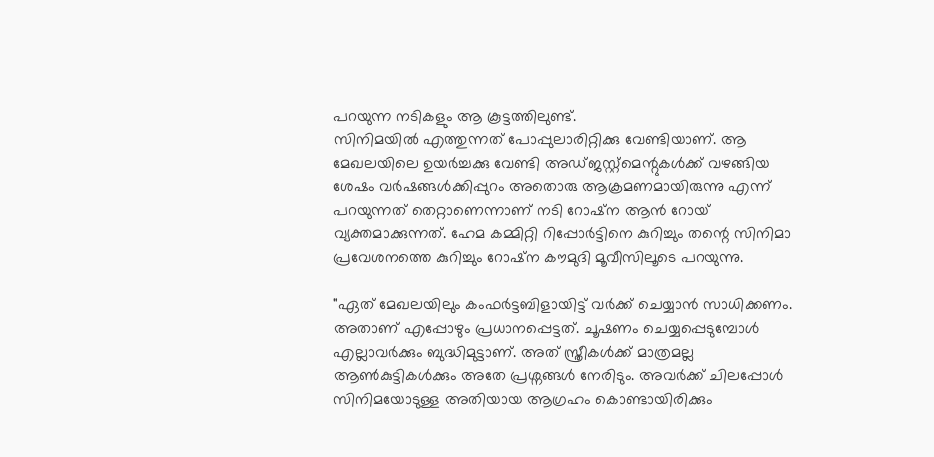പറയുന്ന നടികളും ആ കൂട്ടത്തിലുണ്ട്.
സിനിമയിൽ എത്തുന്നത് പോപ്പുലാരിറ്റിക്കു വേണ്ടിയാണ്. ആ മേഖലയിലെ ഉയർച്ചക്കു വേണ്ടി അഡ്ജസ്റ്റ്മെന്റുകൾക്ക് വഴങ്ങിയ ശേഷം വർഷങ്ങൾക്കിപ്പുറം അതൊരു ആക്രമണമായിരുന്നു എന്ന് പറയുന്നത് തെറ്റാണെന്നാണ് നടി റോഷ്ന ആൻ റോയ് വ്യക്തമാക്കുന്നത്. ഹേമ കമ്മിറ്റി റിപ്പോർട്ടിനെ കുറിച്ചും തന്റെ സിനിമാ പ്രവേശനത്തെ കുറിച്ചും റോഷ്ന കൗമുദി മൂവീസിലൂടെ പറയുന്നു.

"ഏത് മേഖലയിലും കംഫർട്ടബിളായിട്ട് വർക്ക് ചെയ്യാൻ സാധിക്കണം. അതാണ് എപ്പോഴും പ്രധാനപ്പെട്ടത്. ചൂഷണം ചെയ്യപ്പെടുമ്പോൾ എല്ലാവർക്കും ബുദ്ധിമുട്ടാണ്. അത് സ്ത്രീകൾക്ക് മാത്രമല്ല ആൺകുട്ടികൾക്കും അതേ പ്രശ്നങ്ങൾ നേരിടും. അവർക്ക് ചിലപ്പോൾ സിനിമയോടുള്ള അതിയായ ആഗ്രഹം കൊണ്ടായിരിക്കും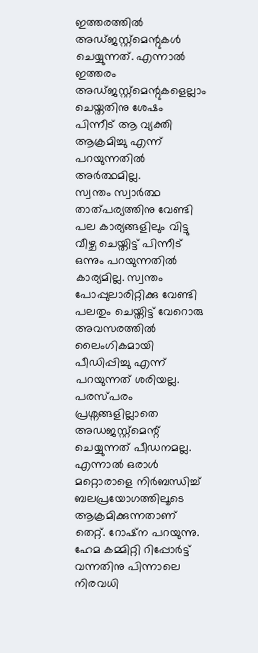ഇത്തരത്തിൽ അഡ്ജസ്റ്റ്മെന്റുകൾ ചെയ്യുന്നത്. എന്നാൽ ഇത്തരം അഡ്ജസ്റ്റ്മെന്റുകളെല്ലാം ചെയ്തതിനു ശേഷം പിന്നീട് ആ വ്യക്തി ആക്രമിച്ചു എന്ന് പറയുന്നതിൽ അർത്ഥമില്ല.
സ്വന്തം സ്വാർത്ഥ താത്പര്യത്തിനു വേണ്ടി പല കാര്യങ്ങളിലും വിട്ടു വീഴ്ച ചെയ്തിട്ട് പിന്നീട് ഒന്നും പറയുന്നതിൽ കാര്യമില്ല. സ്വന്തം പോപ്പുലാരിറ്റിക്കു വേണ്ടി പലതും ചെയ്തിട്ട് വേറൊരു അവസരത്തിൽ ലൈംഗികമായി പീഡിപ്പിച്ചു എന്ന് പറയുന്നത് ശരിയല്ല. പരസ്പരം പ്രശ്നങ്ങളില്ലാതെ അഡജസ്റ്റ്മെന്റ് ചെയ്യുന്നത് പീഡനമല്ല. എന്നാൽ ഒരാൾ മറ്റൊരാളെ നിർബന്ധിച്ച് ബലപ്രയോഗത്തിലൂടെ ആക്രമിക്കുന്നതാണ് തെറ്റ്. റോഷ്ന പറയുന്നു. ഹേമ കമ്മിറ്റി റിപ്പോർട്ട് വന്നതിനു പിന്നാലെ നിരവധി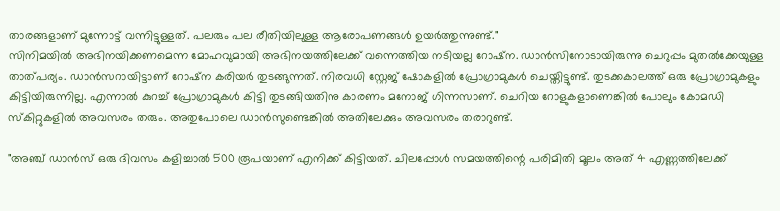താരങ്ങളാണ് മുന്നോട്ട് വന്നിട്ടുള്ളത്. പലരും പല രീതിയിലുള്ള ആരോപണങ്ങൾ ഉയർത്തുന്നുണ്ട്."
സിനിമയിൽ അഭിനയിക്കണമെന്ന മോഹവുമായി അഭിനയത്തിലേക്ക് വന്നെത്തിയ നടിയല്ല റോഷ്ന. ഡാൻസിനോടായിരുന്നു ചെറുപ്പം മുതൽക്കേയുള്ള താത്പര്യം. ഡാൻസറായിട്ടാണ് റോഷ്ന കരിയർ തുടങ്ങുന്നത്. നിരവധി സ്റ്റേജ് ഷോകളിൽ പ്രോഗ്രാമുകൾ ചെയ്തിട്ടുണ്ട്. തുടക്കകാലത്ത് ഒരു പ്രോഗ്രാമുകളും കിട്ടിയിരുന്നില്ല. എന്നാൽ കുറച്ച് പ്രോഗ്രാമുകൾ കിട്ടി തുടങ്ങിയതിനു കാരണം മനോജ് ഗിന്നസാണ്. ചെറിയ റോളുകളാണെങ്കിൽ പോലും കോമഡി സ്കിറ്റുകളിൽ അവസരം തരും. അതുപോലെ ഡാൻസുണ്ടെങ്കിൽ അതിലേക്കും അവസരം തരാറുണ്ട്.

"അഞ്ച് ഡാൻസ് ഒരു ദിവസം കളിച്ചാൽ 500 രൂപയാണ് എനിക്ക് കിട്ടിയത്. ചിലപ്പോൾ സമയത്തിന്റെ പരിമിതി മൂലം അത് 4 എണ്ണത്തിലേക്ക്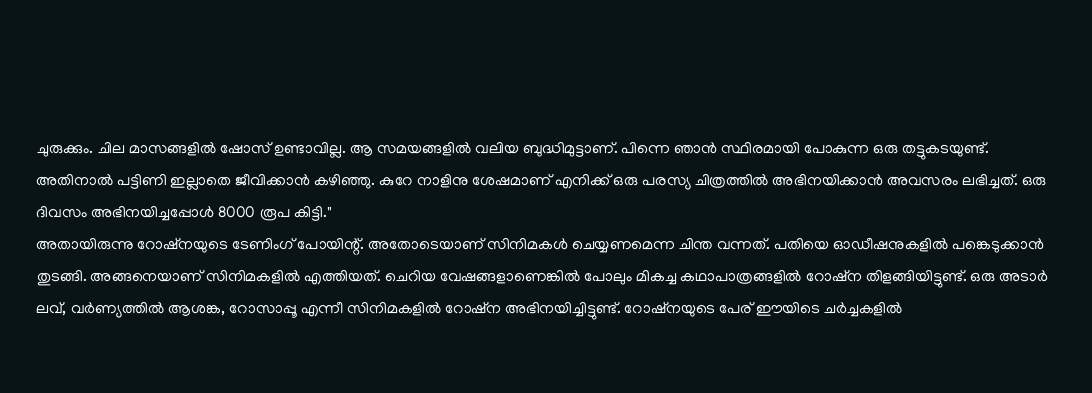ചുരുക്കും. ചില മാസങ്ങളിൽ ഷോസ് ഉണ്ടാവില്ല. ആ സമയങ്ങളിൽ വലിയ ബുദ്ധിമുട്ടാണ്. പിന്നെ ഞാൻ സ്ഥിരമായി പോകുന്ന ഒരു തട്ടുകടയുണ്ട്. അതിനാൽ പട്ടിണി ഇല്ലാതെ ജീവിക്കാൻ കഴിഞ്ഞു. കുറേ നാളിനു ശേഷമാണ് എനിക്ക് ഒരു പരസ്യ ചിത്രത്തിൽ അഭിനയിക്കാൻ അവസരം ലഭിച്ചത്. ഒരു ദിവസം അഭിനയിച്ചപ്പോൾ 8000 രൂപ കിട്ടി."
അതായിരുന്നു റോഷ്നയുടെ ടേണിംഗ് പോയിന്റ്. അതോടെയാണ് സിനിമകൾ ചെയ്യണമെന്ന ചിന്ത വന്നത്. പതിയെ ഓഡീഷനുകളിൽ പങ്കെടുക്കാൻ തുടങ്ങി. അങ്ങനെയാണ് സിനിമകളിൽ എത്തിയത്. ചെറിയ വേഷങ്ങളാണെങ്കിൽ പോലും മികച്ച കഥാപാത്രങ്ങളിൽ റോഷ്ന തിളങ്ങിയിട്ടുണ്ട്. ഒരു അടാർ ലവ്, വർണ്യത്തിൽ ആശങ്ക, റോസാപ്പൂ എന്നീ സിനിമകളിൽ റോഷ്ന അഭിനയിച്ചിട്ടുണ്ട്. റോഷ്നയുടെ പേര് ഈയിടെ ചർച്ചകളിൽ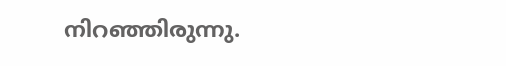നിറഞ്ഞിരുന്നു.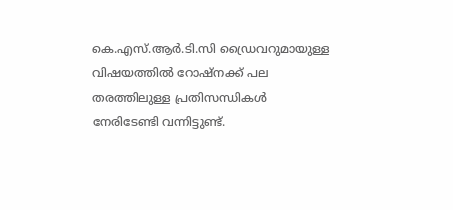കെ.എസ്.ആർ.ടി.സി ഡ്രൈവറുമായുള്ള വിഷയത്തിൽ റോഷ്നക്ക് പല തരത്തിലുള്ള പ്രതിസന്ധികൾ നേരിടേണ്ടി വന്നിട്ടുണ്ട്.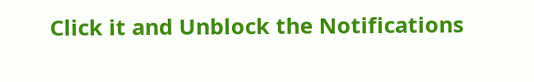Click it and Unblock the Notifications